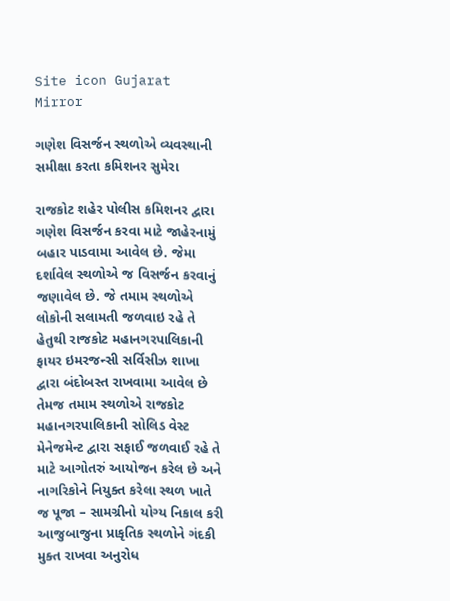Site icon Gujarat Mirror

ગણેશ વિસર્જન સ્થળોએ વ્યવસ્થાની સમીક્ષા કરતા કમિશનર સુમેરા

રાજકોટ શહેર પોલીસ કમિશનર દ્વારા ગણેશ વિસર્જન કરવા માટે જાહેરનામું બહાર પાડવામા આવેલ છે. જેમા દર્શાવેલ સ્થળોએ જ વિસર્જન કરવાનું જણાવેલ છે. જે તમામ સ્થળોએ લોકોની સલામતી જળવાઇ રહે તે હેતુથી રાજકોટ મહાનગરપાલિકાની ફાયર ઇમરજન્સી સર્વિસીઝ શાખા દ્વારા બંદોબસ્ત રાખવામા આવેલ છે તેમજ તમામ સ્થળોએ રાજકોટ મહાનગરપાલિકાની સોલિડ વેસ્ટ મેનેજમેન્ટ દ્વારા સફાઈ જળવાઈ રહે તે માટે આગોતરું આયોજન કરેલ છે અને નાગરિકોને નિયુક્ત કરેલા સ્થળ ખાતે જ પૂજા – સામગ્રીનો યોગ્ય નિકાલ કરી આજુબાજુના પ્રાકૃતિક સ્થળોને ગંદકી મુક્ત રાખવા અનુરોધ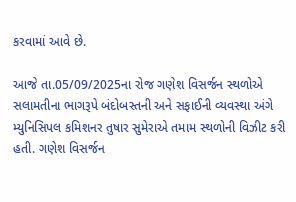કરવામાં આવે છે.

આજે તા.05/09/2025ના રોજ ગણેશ વિસર્જન સ્થળોએ સલામતીના ભાગરૂપે બંદોબસ્તની અને સફાઈની વ્યવસ્થા અંગે મ્યુનિસિપલ કમિશનર તુષાર સુમેરાએ તમામ સ્થળોની વિઝીટ કરી હતી. ગણેશ વિસર્જન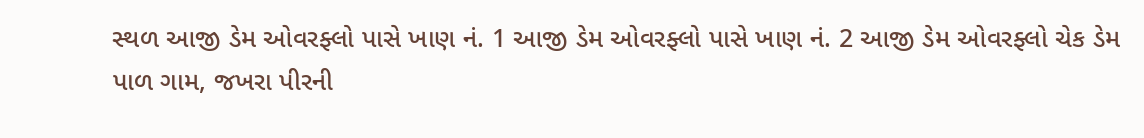સ્થળ આજી ડેમ ઓવરફ્લો પાસે ખાણ નં. 1 આજી ડેમ ઓવરફ્લો પાસે ખાણ નં. 2 આજી ડેમ ઓવરફ્લો ચેક ડેમ પાળ ગામ, જખરા પીરની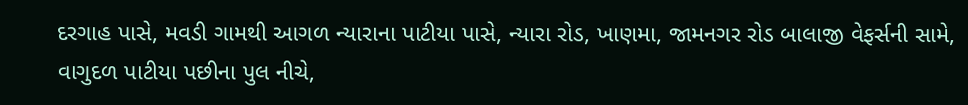દરગાહ પાસે, મવડી ગામથી આગળ ન્યારાના પાટીયા પાસે, ન્યારા રોડ, ખાણમા, જામનગર રોડ બાલાજી વેફર્સની સામે, વાગુદળ પાટીયા પછીના પુલ નીચે,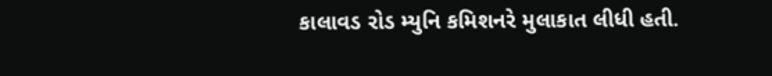કાલાવડ રોડ મ્યુનિ કમિશનરે મુલાકાત લીધી હતી.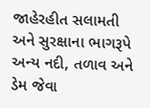જાહેરહીત સલામતી અને સુરક્ષાના ભાગરૂપે અન્ય નદી, તળાવ અને ડેમ જેવા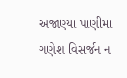અજાણ્યા પાણીમા ગણેશ વિસર્જન ન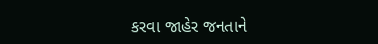કરવા જાહેર જનતાને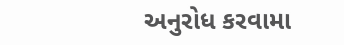અનુરોધ કરવામા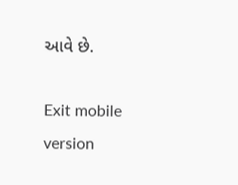આવે છે.

Exit mobile version